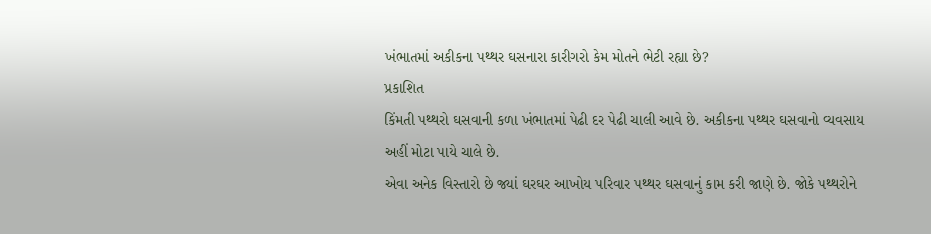ખંભાતમાં અકીકના પથ્થર ઘસનારા કારીગરો કેમ મોતને ભેટી રહ્યા છે?
પ્રકાશિત
કિંમતી પથ્થરો ઘસવાની કળા ખંભાતમાં પેઢી દર પેઢી ચાલી આવે છે. અકીકના પથ્થર ઘસવાનો વ્યવસાય અહીં મોટા પાયે ચાલે છે.
એવા અનેક વિસ્તારો છે જ્યાં ઘરઘર આખોય પરિવાર પથ્થર ઘસવાનું કામ કરી જાણે છે. જોકે પથ્થરોને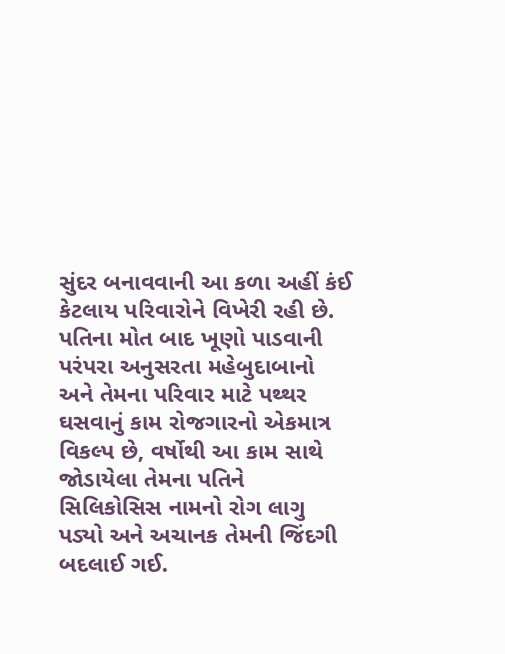સુંદર બનાવવાની આ કળા અહીં કંઈ કેટલાય પરિવારોને વિખેરી રહી છે.
પતિના મોત બાદ ખૂણો પાડવાની પરંપરા અનુસરતા મહેબુદાબાનો અને તેમના પરિવાર માટે પથ્થર ઘસવાનું કામ રોજગારનો એકમાત્ર વિકલ્પ છે, વર્ષોથી આ કામ સાથે જોડાયેલા તેમના પતિને સિલિકોસિસ નામનો રોગ લાગુ પડ્યો અને અચાનક તેમની જિંદગી બદલાઈ ગઈ.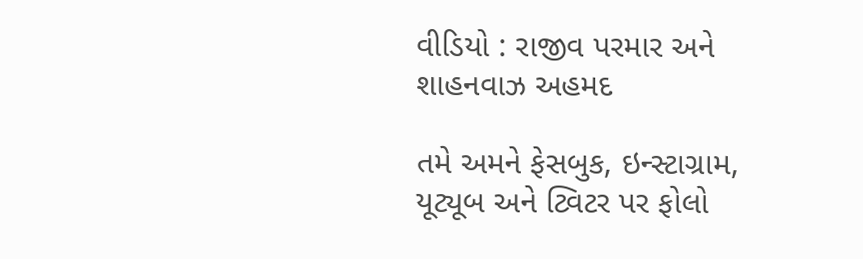વીડિયો : રાજીવ પરમાર અને શાહનવાઝ અહમદ

તમે અમને ફેસબુક, ઇન્સ્ટાગ્રામ, યૂટ્યૂબ અને ટ્વિટર પર ફોલો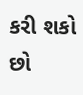કરી શકો છો